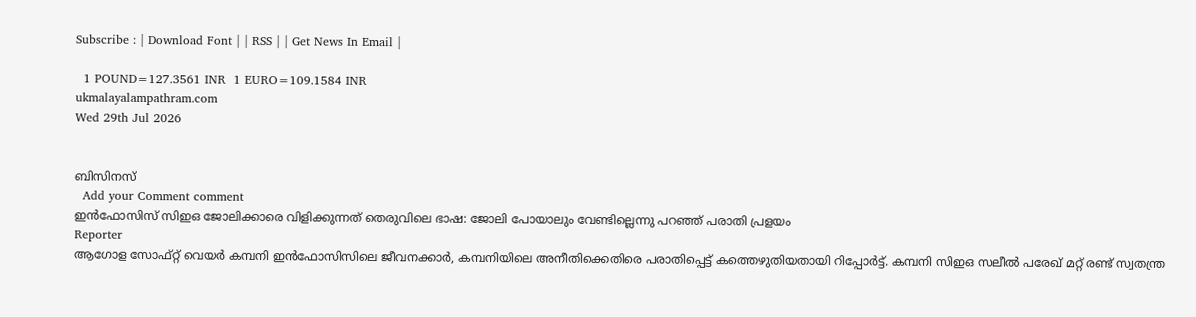Subscribe : | Download Font | | RSS | | Get News In Email |

  1 POUND=127.3561 INR  1 EURO=109.1584 INR
ukmalayalampathram.com
Wed 29th Jul 2026


ബിസിനസ്‌
  Add your Comment comment
ഇന്‍ഫോസിസ് സിഇഒ ജോലിക്കാരെ വിളിക്കുന്നത് തെരുവിലെ ഭാഷ: ജോലി പോയാലും വേണ്ടില്ലെന്നു പറഞ്ഞ് പരാതി പ്രളയം
Reporter
ആഗോള സോഫ്റ്റ് വെയര്‍ കമ്പനി ഇന്‍ഫോസിസിലെ ജീവനക്കാര്‍, കമ്പനിയിലെ അനീതിക്കെതിരെ പരാതിപ്പെട്ട് കത്തെഴുതിയതായി റിപ്പോര്‍ട്ട്. കമ്പനി സിഇഒ സലീല്‍ പരേഖ് മറ്റ് രണ്ട് സ്വതന്ത്ര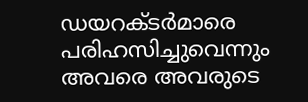ഡയറക്ടര്‍മാരെ പരിഹസിച്ചുവെന്നും അവരെ അവരുടെ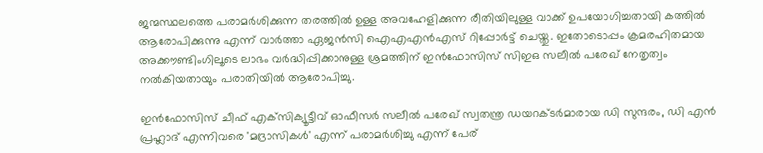ജന്മസ്ഥലത്തെ പരാമര്‍ശിക്കുന്ന തരത്തില്‍ ഉള്ള അവഹേളിക്കുന്ന രീതിയിലുള്ള വാക്ക് ഉപയോഗിച്ചതായി കത്തില്‍ ആരോപിക്കുന്നു എന്ന് വാര്‍ത്താ ഏജന്‍സി ഐഎഎന്‍എസ് റിപ്പോര്‍ട്ട് ചെയ്തു. ഇതോടൊപ്പം ക്രമരഹിതമായ അക്കൗണ്ടിംഗിലൂടെ ലാഭം വര്‍ദ്ധിപ്പിക്കാനുള്ള ശ്രമത്തിന് ഇന്‍ഫോസിസ് സിഇഒ സലീല്‍ പരേഖ് നേതൃത്വം നല്‍കിയതായും പരാതിയില്‍ ആരോപിച്ചു.

ഇന്‍ഫോസിസ് ചീഫ് എക്‌സിക്യൂട്ടീവ് ഓഫീസര്‍ സലീല്‍ പരേഖ് സ്വതന്ത്ര ഡയറക്ടര്‍മാരായ ഡി സുന്ദരം, ഡി എന്‍ പ്രഹ്ലാദ് എന്നിവരെ 'മദ്രാസികള്‍' എന്ന് പരാമര്‍ശിച്ചു എന്ന് പേര്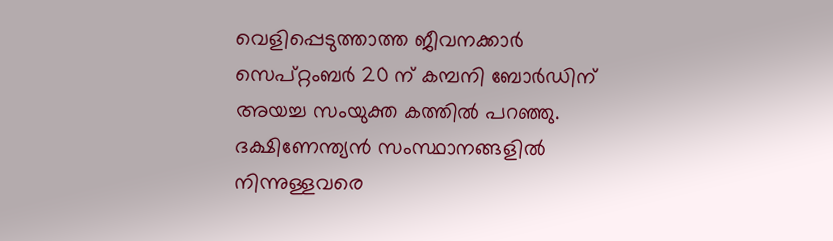വെളിപ്പെടുത്താത്ത ജീവനക്കാര്‍ സെപ്റ്റംബര്‍ 20 ന് കമ്പനി ബോര്‍ഡിന് അയച്ച സംയുക്ത കത്തില്‍ പറഞ്ഞു. ദക്ഷിണേന്ത്യന്‍ സംസ്ഥാനങ്ങളില്‍ നിന്നുള്ളവരെ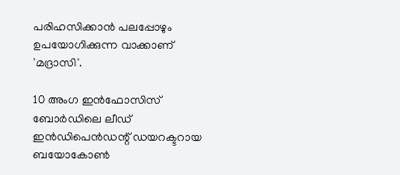പരിഹസിക്കാന്‍ പലപ്പോഴും ഉപയോഗിക്കുന്ന വാക്കാണ് 'മദ്രാസി'.

10 അംഗ ഇന്‍ഫോസിസ് ബോര്‍ഡിലെ ലീഡ് ഇന്‍ഡിപെന്‍ഡന്റ് ഡയറക്ടറായ ബയോകോണ്‍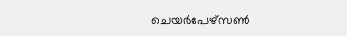ചെയര്‍പേഴ്‌സണ്‍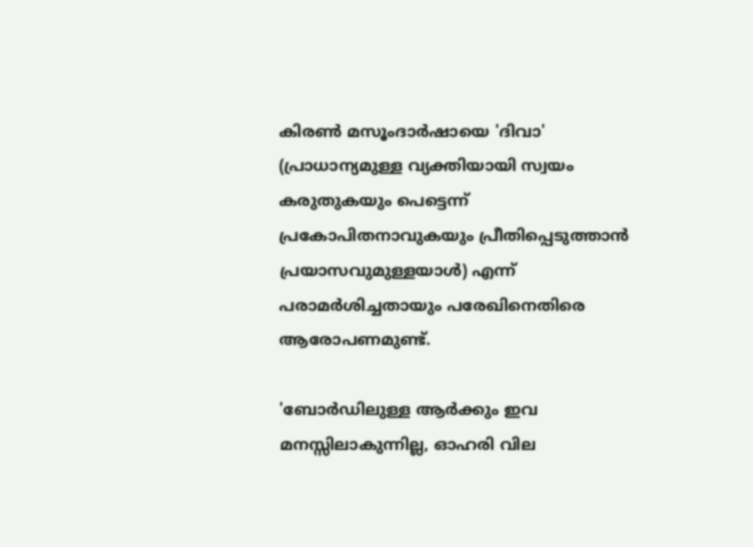കിരണ്‍ മസൂംദാര്‍ഷായെ 'ദിവാ' (പ്രാധാന്യമുള്ള വ്യക്തിയായി സ്വയം കരുതുകയും പെട്ടെന്ന് പ്രകോപിതനാവുകയും പ്രീതിപ്പെടുത്താന്‍ പ്രയാസവുമുള്ളയാള്‍) എന്ന് പരാമര്‍ശിച്ചതായും പരേഖിനെതിരെ ആരോപണമുണ്ട്.

'ബോര്‍ഡിലുള്ള ആര്‍ക്കും ഇവ മനസ്സിലാകുന്നില്ല, ഓഹരി വില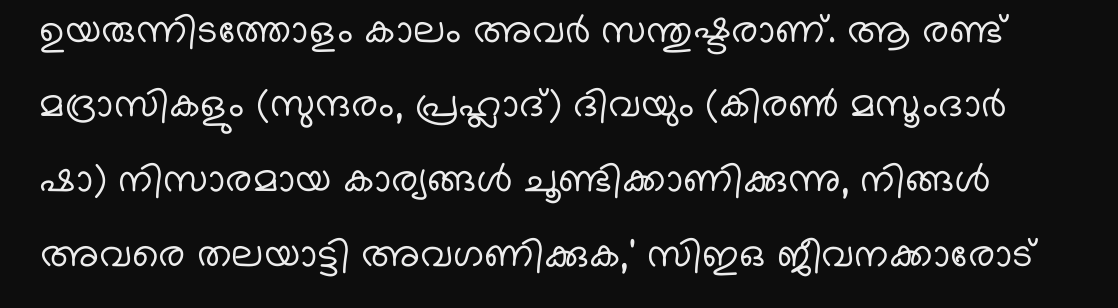ഉയരുന്നിടത്തോളം കാലം അവര്‍ സന്തുഷ്ടരാണ്. ആ രണ്ട് മദ്രാസികളും (സുന്ദരം, പ്രഹ്ലാദ്) ദിവയും (കിരണ്‍ മസൂംദാര്‍ ഷാ) നിസാരമായ കാര്യങ്ങള്‍ ചൂണ്ടിക്കാണിക്കുന്നു, നിങ്ങള്‍ അവരെ തലയാട്ടി അവഗണിക്കുക,' സിഇഒ ജീവനക്കാരോട്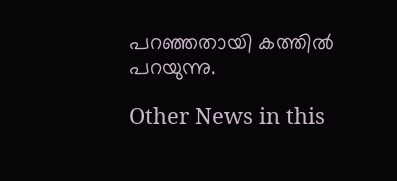പറഞ്ഞതായി കത്തില്‍ പറയുന്നു.

Other News in this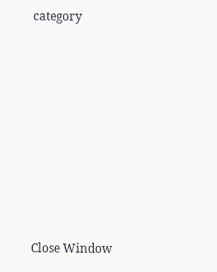category








Close Window